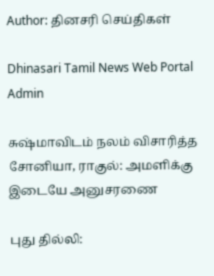Author: தினசரி செய்திகள்

Dhinasari Tamil News Web Portal Admin

சுஷ்மாவிடம் நலம் விசாரித்த சோனியா, ராகுல்: அமளிக்கு இடையே அனுசரணை

புது தில்லி: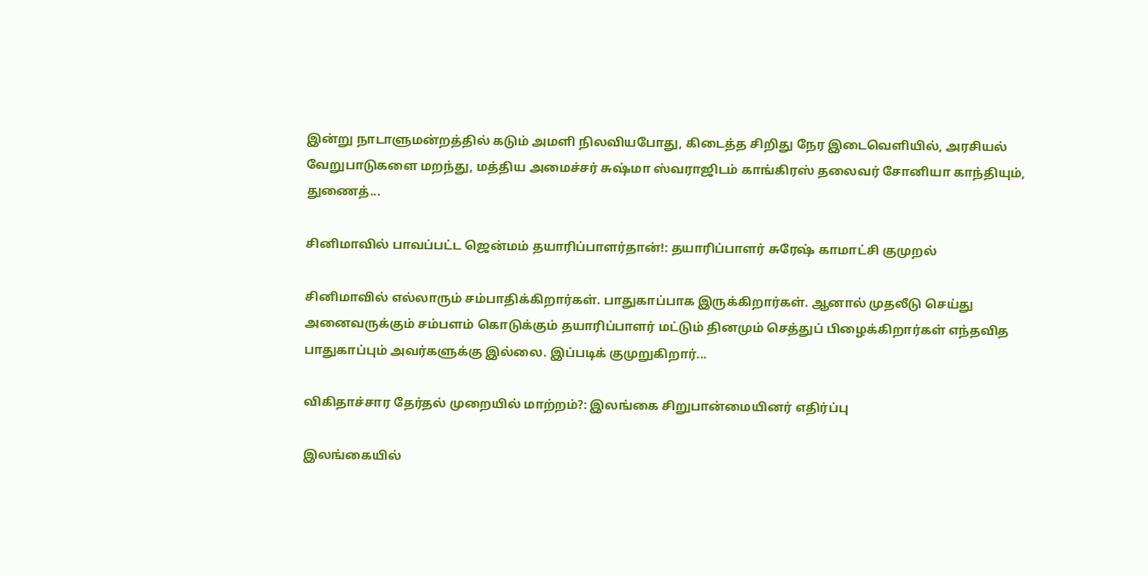இன்று நாடாளுமன்றத்தில் கடும் அமளி நிலவியபோது, கிடைத்த சிறிது நேர இடைவெளியில், அரசியல் வேறுபாடுகளை மறந்து, மத்திய அமைச்சர் சுஷ்மா ஸ்வராஜிடம் காங்கிரஸ் தலைவர் சோனியா காந்தியும், துணைத்...

சினிமாவில் பாவப்பட்ட ஜென்மம் தயாரிப்பாளர்தான்!: தயாரிப்பாளர் சுரேஷ் காமாட்சி குமுறல்

சினிமாவில் எல்லாரும் சம்பாதிக்கிறார்கள். பாதுகாப்பாக இருக்கிறார்கள். ஆனால் முதலீடு செய்து அனைவருக்கும் சம்பளம் கொடுக்கும் தயாரிப்பாளர் மட்டும் தினமும் செத்துப் பிழைக்கிறார்கள் எந்தவித பாதுகாப்பும் அவர்களுக்கு இல்லை. இப்படிக் குமுறுகிறார்...

விகிதாச்சார தேர்தல் முறையில் மாற்றம்?: இலங்கை சிறுபான்மையினர் எதிர்ப்பு

இலங்கையில்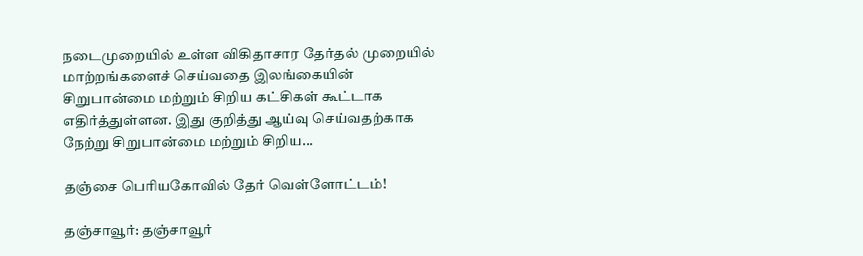நடைமுறையில் உள்ள விகிதாசார தேர்தல் முறையில் மாற்றங்களைச் செய்வதை இலங்கையின் சிறுபான்மை மற்றும் சிறிய கட்சிகள் கூட்டாக எதிர்த்துள்ளன. இது குறித்து ஆய்வு செய்வதற்காக நேற்று சிறுபான்மை மற்றும் சிறிய...

தஞ்சை பெரியகோவில் தேர் வெள்ளோட்டம்!

தஞ்சாவூர்: தஞ்சாவூர்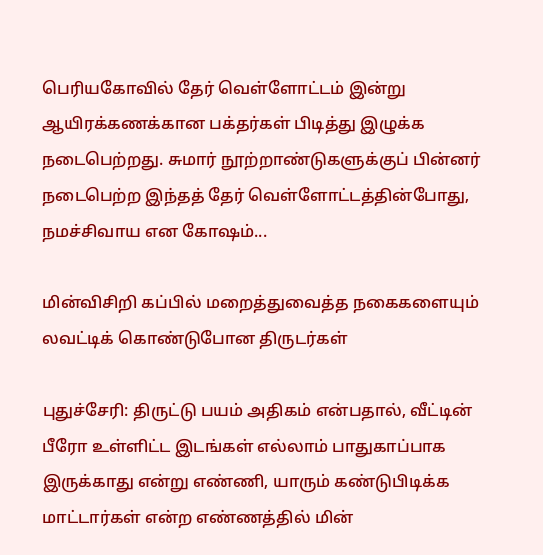பெரியகோவில் தேர் வெள்ளோட்டம் இன்று ஆயிரக்கணக்கான பக்தர்கள் பிடித்து இழுக்க நடைபெற்றது. சுமார் நூற்றாண்டுகளுக்குப் பின்னர் நடைபெற்ற இந்தத் தேர் வெள்ளோட்டத்தின்போது, நமச்சிவாய என கோஷம்...

மின்விசிறி கப்பில் மறைத்துவைத்த நகைகளையும் லவட்டிக் கொண்டுபோன திருடர்கள்

புதுச்சேரி: திருட்டு பயம் அதிகம் என்பதால், வீட்டின் பீரோ உள்ளிட்ட இடங்கள் எல்லாம் பாதுகாப்பாக இருக்காது என்று எண்ணி, யாரும் கண்டுபிடிக்க மாட்டார்கள் என்ற எண்ணத்தில் மின்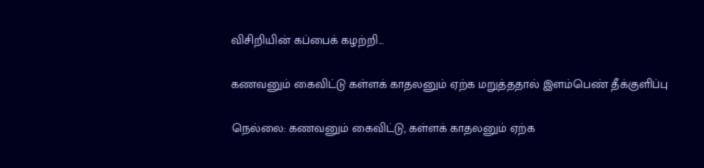விசிறியின் கப்பைக் கழற்றி...

கணவனும் கைவிட்டு கள்ளக் காதலனும் ஏற்க மறுத்ததால் இளம்பெண் தீக்குளிப்பு

நெல்லை: கணவனும் கைவிட்டு, கள்ளக் காதலனும் ஏற்க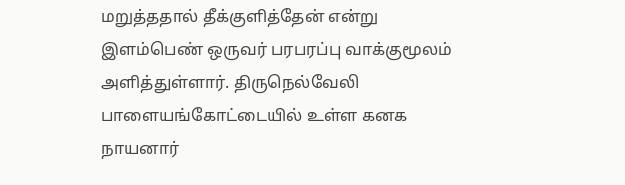மறுத்ததால் தீக்குளித்தேன் என்று இளம்பெண் ஒருவர் பரபரப்பு வாக்குமூலம் அளித்துள்ளார். திருநெல்வேலி பாளையங்கோட்டையில் உள்ள கனக நாயனார்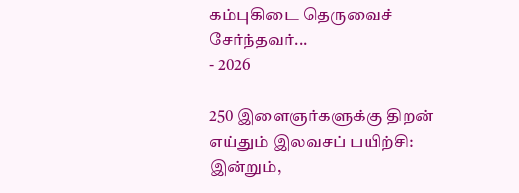கம்புகிடை தெருவைச் சேர்ந்தவர்...
- 2026

250 இளைஞர்களுக்கு திறன் எய்தும் இலவசப் பயிற்சி: இன்றும்,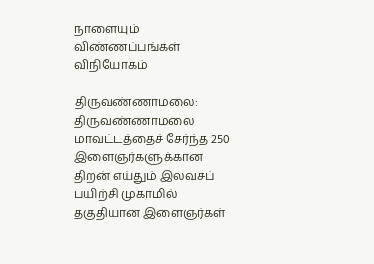நாளையும் விண்ணப்பங்கள் விநியோகம்

திருவண்ணாமலை: திருவண்ணாமலை மாவட்டத்தைச் சேர்ந்த 250 இளைஞர்களுக்கான திறன் எய்தும் இலவசப் பயிற்சி முகாமில் தகுதியான இளைஞர்கள்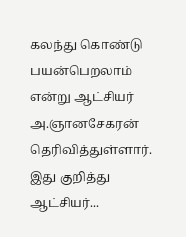கலந்து கொண்டு பயன்பெறலாம் என்று ஆட்சியர் அ.ஞானசேகரன் தெரிவித்துள்ளார். இது குறித்து ஆட்சியர்...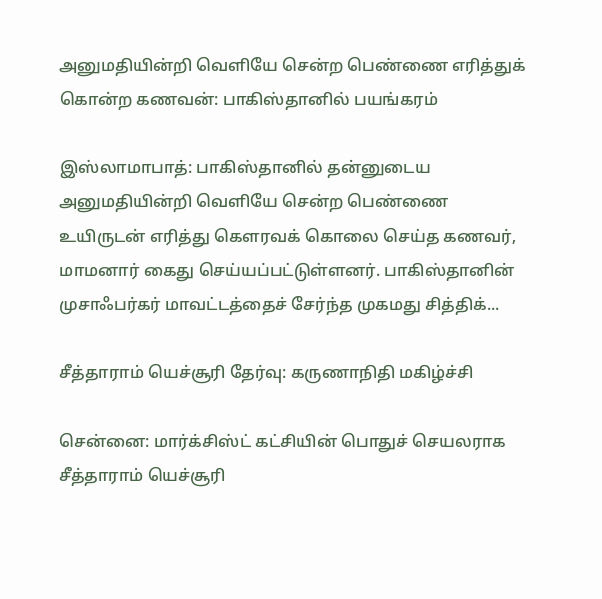அனுமதியின்றி வெளியே சென்ற பெண்ணை எரித்துக் கொன்ற கணவன்: பாகிஸ்தானில் பயங்கரம்

இஸ்லாமாபாத்: பாகிஸ்தானில் தன்னுடைய அனுமதியின்றி வெளியே சென்ற பெண்ணை உயிருடன் எரித்து கௌரவக் கொலை செய்த கணவர், மாமனார் கைது செய்யப்பட்டுள்ளனர். பாகிஸ்தானின் முசாஃபர்கர் மாவட்டத்தைச் சேர்ந்த முகமது சித்திக்...

சீத்தாராம் யெச்சூரி தேர்வு: கருணாநிதி மகிழ்ச்சி

சென்னை: மார்க்சிஸ்ட் கட்சியின் பொதுச் செயலராக சீத்தாராம் யெச்சூரி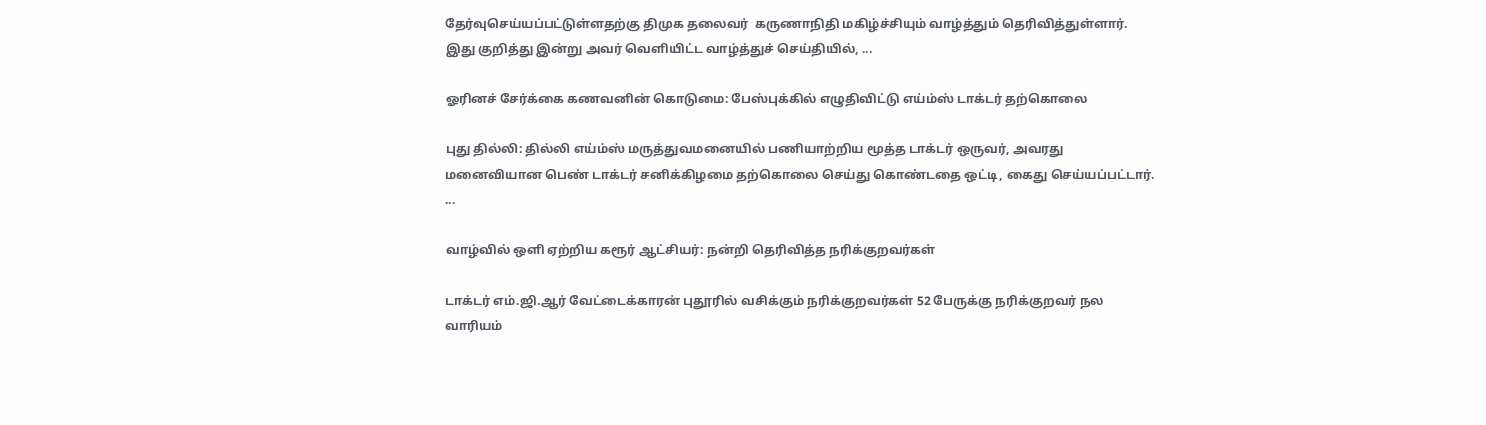தேர்வுசெய்யப்பட்டுள்ளதற்கு திமுக தலைவர்  கருணாநிதி மகிழ்ச்சியும் வாழ்த்தும் தெரிவித்துள்ளார். இது குறித்து இன்று அவர் வெளியிட்ட வாழ்த்துச் செய்தியில், ...

ஓரினச் சேர்க்கை கணவனின் கொடுமை: பேஸ்புக்கில் எழுதிவிட்டு எய்ம்ஸ் டாக்டர் தற்கொலை

புது தில்லி: தில்லி எய்ம்ஸ் மருத்துவமனையில் பணியாற்றிய மூத்த டாக்டர் ஒருவர், அவரது மனைவியான பெண் டாக்டர் சனிக்கிழமை தற்கொலை செய்து கொண்டதை ஒட்டி, கைது செய்யப்பட்டார். ...

வாழ்வில் ஒளி ஏற்றிய கரூர் ஆட்சியர்: நன்றி தெரிவித்த நரிக்குறவர்கள்

டாக்டர் எம்.ஜி.ஆர் வேட்டைக்காரன் புதூரில் வசிக்கும் நரிக்குறவர்கள் 52 பேருக்கு நரிக்குறவர் நல வாரியம்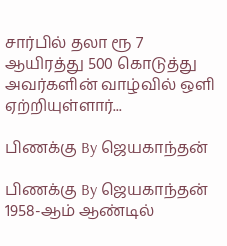சார்பில் தலா ரூ 7 ஆயிரத்து 500 கொடுத்து  அவர்களின் வாழ்வில் ஒளி ஏற்றியுள்ளார்...

பிணக்கு By ஜெயகாந்தன்

பிணக்கு By ஜெயகாந்தன் 1958-ஆம் ஆண்டில்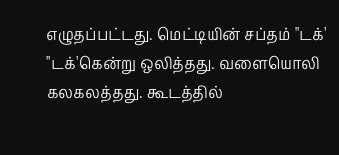எழுதப்பட்டது. மெட்டியின் சப்தம் "டக்' "டக்'கென்று ஒலித்தது. வளையொலி கலகலத்தது. கூடத்தில்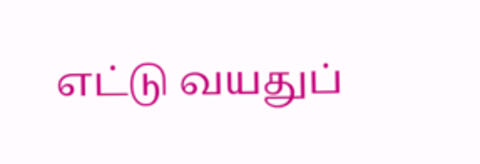எட்டு வயதுப்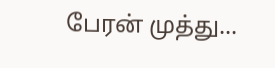பேரன் முத்து...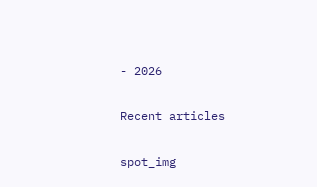- 2026

Recent articles

spot_img